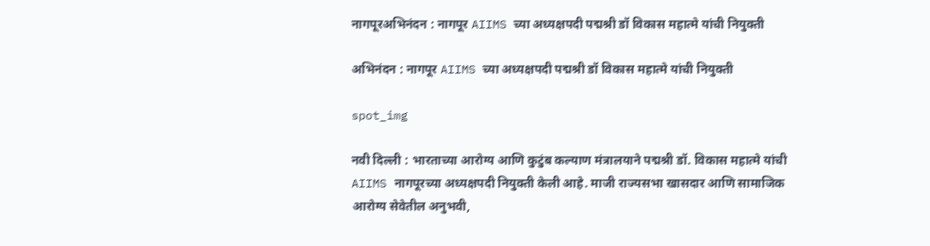नागपूरअभिनंदन : नागपूर AIIMS च्या अध्यक्षपदी पद्मश्री डॉ विकास महात्मे यांची नियुक्ती

अभिनंदन : नागपूर AIIMS च्या अध्यक्षपदी पद्मश्री डॉ विकास महात्मे यांची नियुक्ती

spot_img

नवी दिल्ली : भारताच्या आरोग्य आणि कुटुंब कल्याण मंत्रालयाने प‌द्मश्री डॉ. विकास महात्मे यांची AIIMS नागपूरच्या अध्यक्षपदी नियुक्ती केली आहे. माजी राज्यसभा खासदार आणि सामाजिक आरोग्य सेवेतील अनुभवी,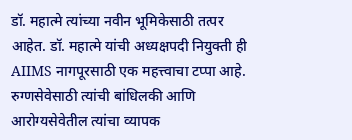डॉ. महात्मे त्यांच्या नवीन भूमिकेसाठी तत्पर आहेत. डॉ. महात्मे यांची अध्यक्षपदी नियुक्ती ही AIIMS नागपूरसाठी एक महत्त्वाचा टप्पा आहे.   रुग्णसेवेसाठी त्यांची बांधिलकी आणि आरोग्यसेवेतील त्यांचा व्यापक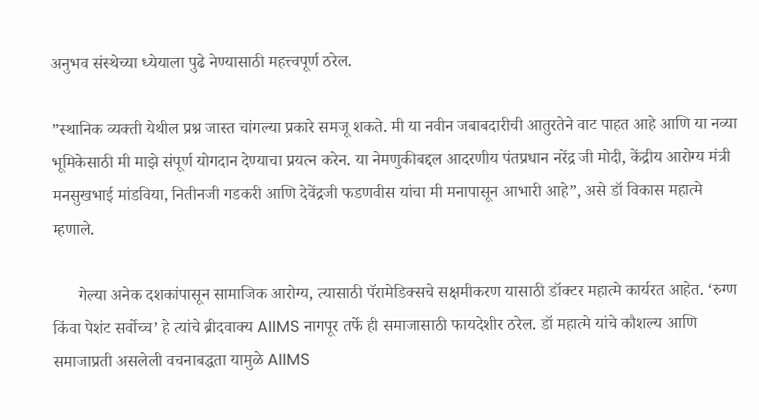अनुभव संस्थेच्या ध्येयाला पुढे नेण्यासाठी महत्त्वपूर्ण ठरेल.

”स्थानिक व्यक्ती येथील प्रश्न जास्त चांगल्या प्रकारे समजू शकते. मी या नवीन जबाबदारीची आतुरतेने वाट पाहत आहे आणि या नव्या भूमिकेसाठी मी माझे संपूर्ण योगदान देण्याचा प्रयत्न करेन. या नेमणुकीबद्दल आदरणीय पंतप्रधान नरेंद्र जी मोदी, केंद्रीय आरोग्य मंत्री मनसुखभाई मांडविया, नितीनजी गडकरी आणि देवेंद्रजी फडणवीस यांचा मी मनापासून आभारी आहे”, असे डॉ विकास महात्मे म्हणाले.

      गेल्या अनेक दशकांपासून सामाजिक आरोग्य, त्यासाठी पॅरामेडिक्सचे सक्षमीकरण यासाठी डॉक्टर महात्मे कार्यरत आहेत. ‘रुग्ण किंवा पेशंट सर्वोच्च’ हे त्यांचे ब्रीदवाक्य AIIMS नागपूर तर्फे ही समाजासाठी फायदेशीर ठरेल. डॉ महात्मे यांचे कौशल्य आणि समाजाप्रती असलेली वचनाबद्धता यामुळे AIIMS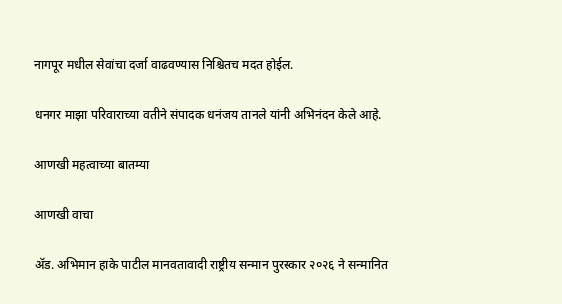नागपूर मधील सेवांचा दर्जा वाढवण्यास निश्चितच मदत होईल.

धनगर माझा परिवाराच्या वतीने संपादक धनंजय तानले यांनी अभिनंदन केले आहे.

आणखी महत्वाच्या बातम्या

आणखी वाचा

ॲड. अभिमान हाके पाटील मानवतावादी राष्ट्रीय सन्मान पुरस्कार २०२६ ने सन्मानित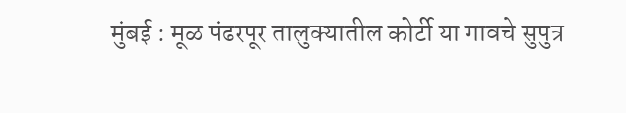मुंबई : मूळ पंढरपूर तालुक्यातील कोर्टी या गावचे सुपुत्र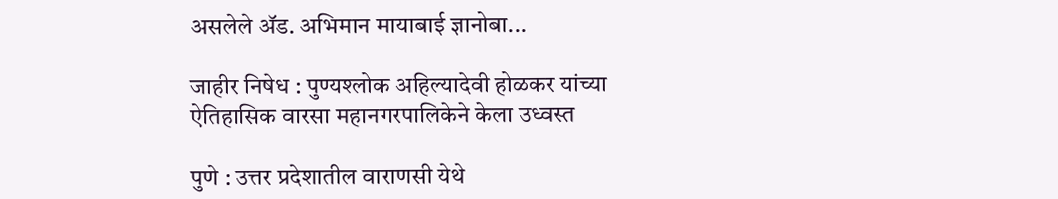असलेले ॲड. अभिमान मायाबाई ज्ञानोबा...

जाहीर निषेध : पुण्यश्लोक अहिल्यादेवी होळकर यांच्या ऐतिहासिक वारसा महानगरपालिकेने केला उध्वस्त

पुणे : उत्तर प्रदेशातील वाराणसी येथे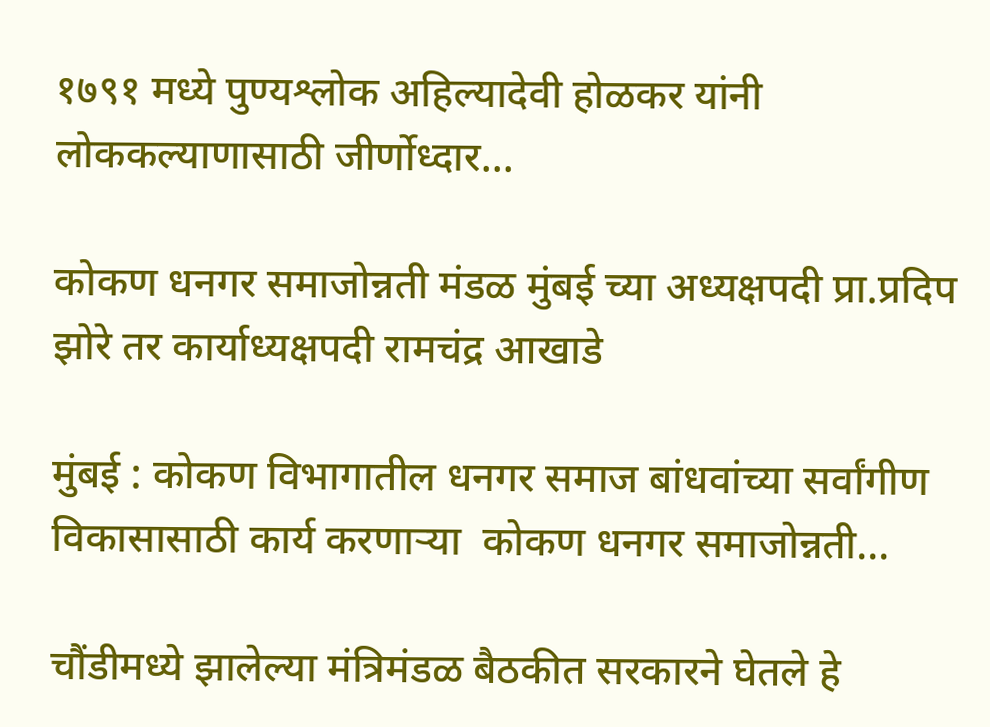१७९१ मध्ये पुण्यश्लोक अहिल्यादेवी होळकर यांनी लोककल्याणासाठी जीर्णोध्दार...

कोकण धनगर समाजोन्नती मंडळ मुंबई च्या अध्यक्षपदी प्रा.प्रदिप झोरे तर कार्याध्यक्षपदी रामचंद्र आखाडे

मुंबई : कोकण विभागातील धनगर समाज बांधवांच्या सर्वांगीण विकासासाठी कार्य करणार्‍या  कोकण धनगर समाजोन्नती...

चौंडीमध्ये झालेल्या मंत्रिमंडळ बैठकीत सरकारने घेतले हे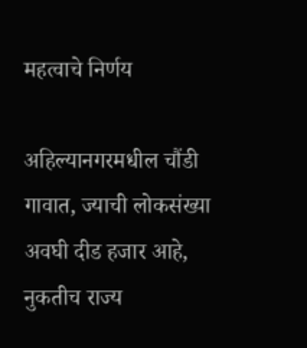महत्वाचे निर्णय

अहिल्यानगरमधील चौंडी गावात, ज्याची लोकसंख्या अवघी दीड हजार आहे, नुकतीच राज्य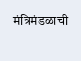मंत्रिमंडळाची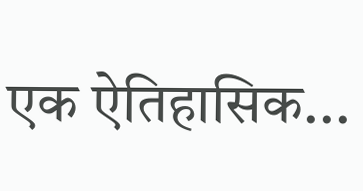एक ऐतिहासिक...